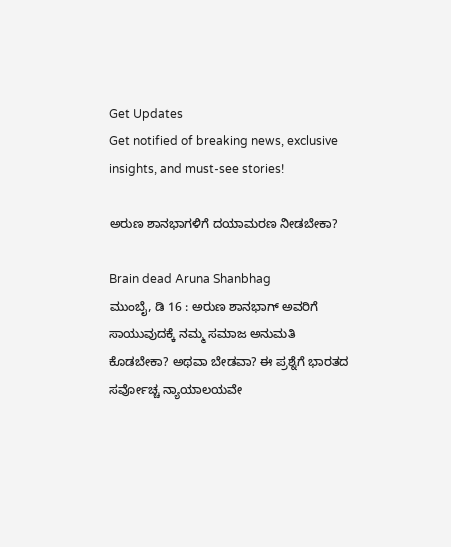Get Updates
Get notified of breaking news, exclusive insights, and must-see stories!

ಅರುಣ ಶಾನಭಾಗಳಿಗೆ ದಯಾಮರಣ ನೀಡಬೇಕಾ?

Brain dead Aruna Shanbhag
ಮುಂಬೈ, ಡಿ 16 : ಅರುಣ ಶಾನಭಾಗ್ ಅವರಿಗೆ ಸಾಯುವುದಕ್ಕೆ ನಮ್ಮ ಸಮಾಜ ಅನುಮತಿ ಕೊಡಬೇಕಾ? ಅಥವಾ ಬೇಡವಾ? ಈ ಪ್ರಶ್ನೆಗೆ ಭಾರತದ ಸರ್ವೋಚ್ಚ ನ್ಯಾಯಾಲಯವೇ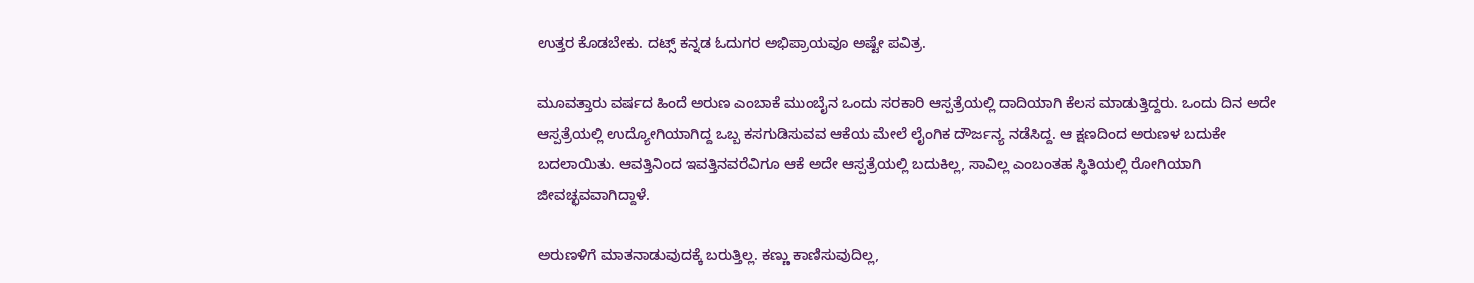ಉತ್ತರ ಕೊಡಬೇಕು. ದಟ್ಸ್ ಕನ್ನಡ ಓದುಗರ ಅಭಿಪ್ರಾಯವೂ ಅಷ್ಟೇ ಪವಿತ್ರ.

ಮೂವತ್ತಾರು ವರ್ಷದ ಹಿಂದೆ ಅರುಣ ಎಂಬಾಕೆ ಮುಂಬೈನ ಒಂದು ಸರಕಾರಿ ಆಸ್ಪತ್ರೆಯಲ್ಲಿ ದಾದಿಯಾಗಿ ಕೆಲಸ ಮಾಡುತ್ತಿದ್ದರು. ಒಂದು ದಿನ ಅದೇ ಆಸ್ಪತ್ರೆಯಲ್ಲಿ ಉದ್ಯೋಗಿಯಾಗಿದ್ದ ಒಬ್ಬ ಕಸಗುಡಿಸುವವ ಆಕೆಯ ಮೇಲೆ ಲೈಂಗಿಕ ದೌರ್ಜನ್ಯ ನಡೆಸಿದ್ದ. ಆ ಕ್ಷಣದಿಂದ ಅರುಣಳ ಬದುಕೇ ಬದಲಾಯಿತು. ಆವತ್ತಿನಿಂದ ಇವತ್ತಿನವರೆವಿಗೂ ಆಕೆ ಅದೇ ಆಸ್ಪತ್ರೆಯಲ್ಲಿ ಬದುಕಿಲ್ಲ, ಸಾವಿಲ್ಲ ಎಂಬಂತಹ ಸ್ಥಿತಿಯಲ್ಲಿ ರೋಗಿಯಾಗಿ ಜೀವಚ್ಛವವಾಗಿದ್ದಾಳೆ.

ಅರುಣಳಿಗೆ ಮಾತನಾಡುವುದಕ್ಕೆ ಬರುತ್ತಿಲ್ಲ. ಕಣ್ಣು ಕಾಣಿಸುವುದಿಲ್ಲ,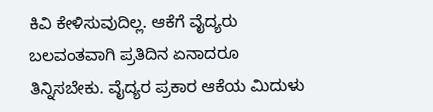ಕಿವಿ ಕೇಳಿಸುವುದಿಲ್ಲ. ಆಕೆಗೆ ವೈದ್ಯರು ಬಲವಂತವಾಗಿ ಪ್ರತಿದಿನ ಏನಾದರೂ ತಿನ್ನಿಸಬೇಕು. ವೈದ್ಯರ ಪ್ರಕಾರ ಆಕೆಯ ಮಿದುಳು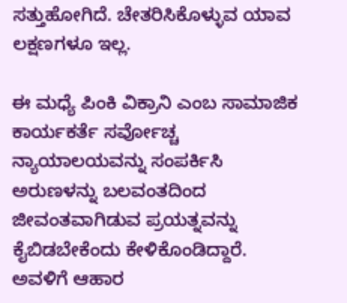ಸತ್ತುಹೋಗಿದೆ. ಚೇತರಿಸಿಕೊಳ್ಳುವ ಯಾವ ಲಕ್ಷಣಗಳೂ ಇಲ್ಲ.

ಈ ಮಧ್ಯೆ ಪಿಂಕಿ ವಿಕ್ರಾನಿ ಎಂಬ ಸಾಮಾಜಿಕ ಕಾರ್ಯಕರ್ತೆ ಸರ್ವೋಚ್ಚ ನ್ಯಾಯಾಲಯವನ್ನು ಸಂಪರ್ಕಿಸಿ ಅರುಣಳನ್ನು ಬಲವಂತದಿಂದ ಜೀವಂತವಾಗಿಡುವ ಪ್ರಯತ್ನವನ್ನು ಕೈಬಿಡಬೇಕೆಂದು ಕೇಳಿಕೊಂಡಿದ್ದಾರೆ. ಅವಳಿಗೆ ಆಹಾರ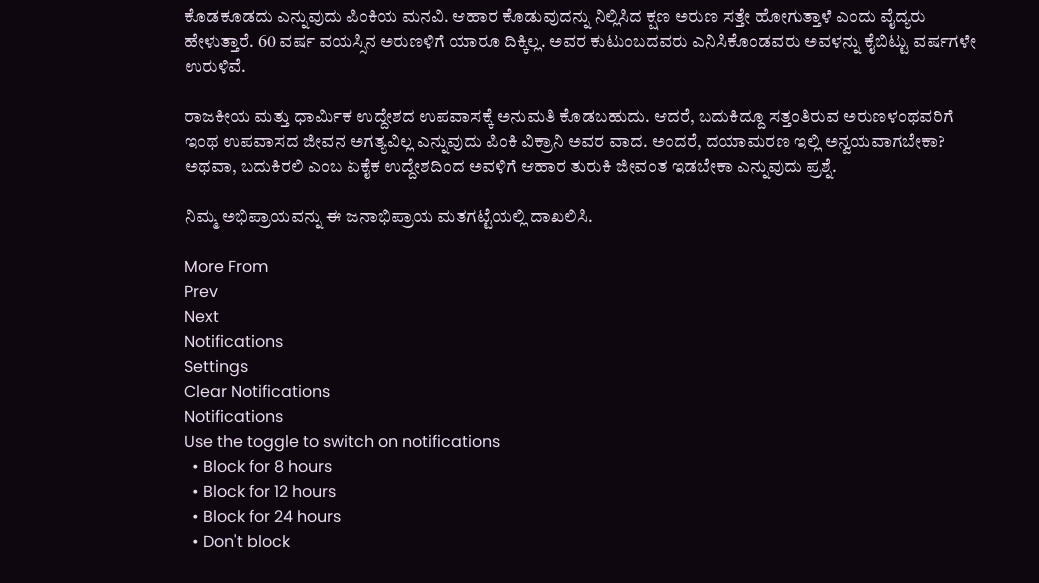ಕೊಡಕೂಡದು ಎನ್ನುವುದು ಪಿಂಕಿಯ ಮನವಿ. ಆಹಾರ ಕೊಡುವುದನ್ನು ನಿಲ್ಲಿಸಿದ ಕ್ಷಣ ಅರುಣ ಸತ್ತೇ ಹೋಗುತ್ತಾಳೆ ಎಂದು ವೈದ್ಯರು ಹೇಳುತ್ತಾರೆ. 60 ವರ್ಷ ವಯಸ್ಸಿನ ಅರುಣಳಿಗೆ ಯಾರೂ ದಿಕ್ಕಿಲ್ಲ. ಅವರ ಕುಟುಂಬದವರು ಎನಿಸಿಕೊಂಡವರು ಅವಳನ್ನು ಕೈಬಿಟ್ಟು ವರ್ಷಗಳೇ ಉರುಳಿವೆ.

ರಾಜಕೀಯ ಮತ್ತು ಧಾರ್ಮಿಕ ಉದ್ದೇಶದ ಉಪವಾಸಕ್ಕೆ ಅನುಮತಿ ಕೊಡಬಹುದು. ಆದರೆ, ಬದುಕಿದ್ದೂ ಸತ್ತಂತಿರುವ ಅರುಣಳಂಥವರಿಗೆ ಇಂಥ ಉಪವಾಸದ ಜೀವನ ಅಗತ್ಯವಿಲ್ಲ ಎನ್ನುವುದು ಪಿಂಕಿ ವಿಕ್ರಾನಿ ಅವರ ವಾದ. ಅಂದರೆ, ದಯಾಮರಣ ಇಲ್ಲಿ ಅನ್ವಯವಾಗಬೇಕಾ? ಅಥವಾ, ಬದುಕಿರಲಿ ಎಂಬ ಏಕೈಕ ಉದ್ದೇಶದಿಂದ ಅವಳಿಗೆ ಆಹಾರ ತುರುಕಿ ಜೀವಂತ ಇಡಬೇಕಾ ಎನ್ನುವುದು ಪ್ರಶ್ನೆ.

ನಿಮ್ಮ ಅಭಿಪ್ರಾಯವನ್ನು ಈ ಜನಾಭಿಪ್ರಾಯ ಮತಗಟ್ಟೆಯಲ್ಲಿ ದಾಖಲಿಸಿ.

More From
Prev
Next
Notifications
Settings
Clear Notifications
Notifications
Use the toggle to switch on notifications
  • Block for 8 hours
  • Block for 12 hours
  • Block for 24 hours
  • Don't block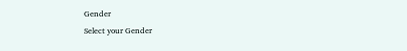Gender
Select your Gender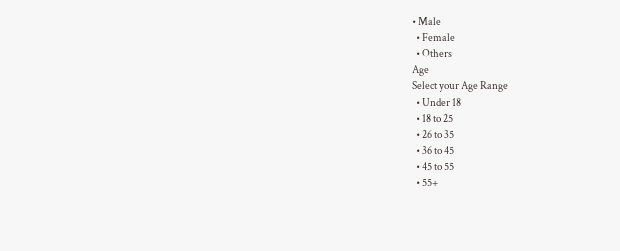• Male
  • Female
  • Others
Age
Select your Age Range
  • Under 18
  • 18 to 25
  • 26 to 35
  • 36 to 45
  • 45 to 55
  • 55+